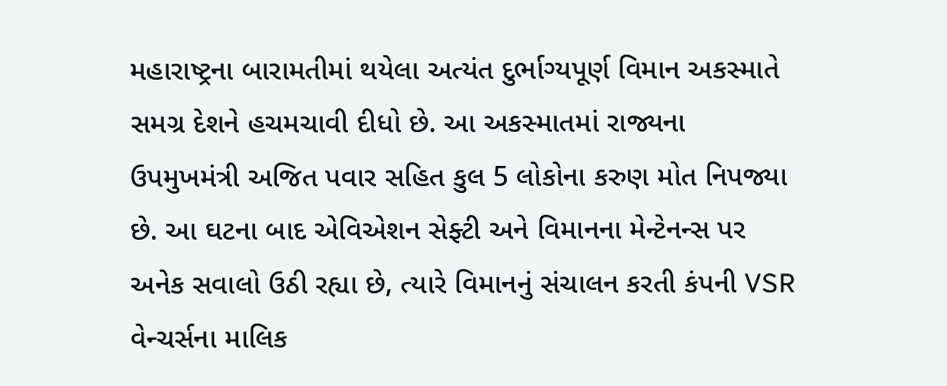મહારાષ્ટ્રના બારામતીમાં થયેલા અત્યંત દુર્ભાગ્યપૂર્ણ વિમાન અકસ્માતે સમગ્ર દેશને હચમચાવી દીધો છે. આ અકસ્માતમાં રાજ્યના ઉપમુખમંત્રી અજિત પવાર સહિત કુલ 5 લોકોના કરુણ મોત નિપજ્યા છે. આ ઘટના બાદ એવિએશન સેફ્ટી અને વિમાનના મેન્ટેનન્સ પર અનેક સવાલો ઉઠી રહ્યા છે, ત્યારે વિમાનનું સંચાલન કરતી કંપની VSR વેન્ચર્સના માલિક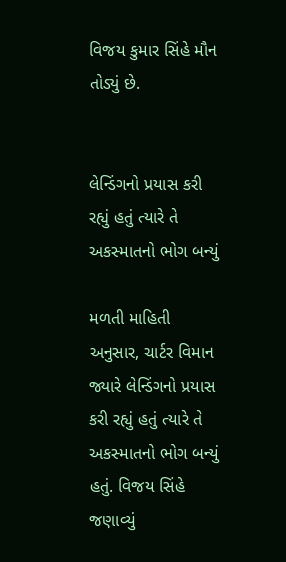વિજય કુમાર સિંહે મૌન તોડ્યું છે.


લેન્ડિંગનો પ્રયાસ કરી રહ્યું હતું ત્યારે તે અકસ્માતનો ભોગ બન્યું

મળતી માહિતી અનુસાર, ચાર્ટર વિમાન જ્યારે લેન્ડિંગનો પ્રયાસ કરી રહ્યું હતું ત્યારે તે અકસ્માતનો ભોગ બન્યું હતું. વિજય સિંહે જણાવ્યું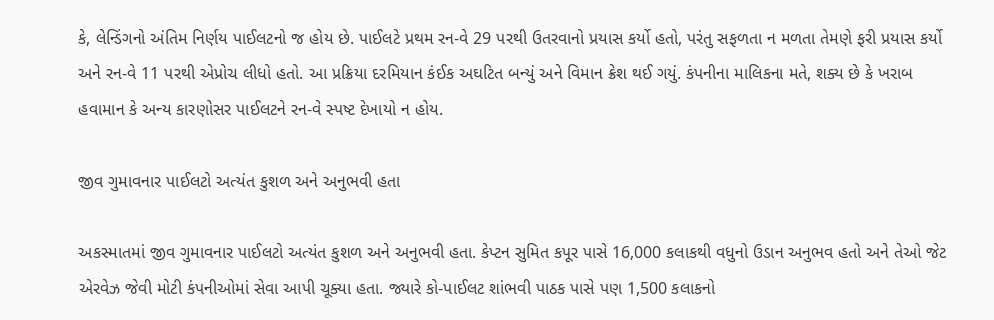કે, લેન્ડિંગનો અંતિમ નિર્ણય પાઈલટનો જ હોય છે. પાઈલટે પ્રથમ રન-વે 29 પરથી ઉતરવાનો પ્રયાસ કર્યો હતો, પરંતુ સફળતા ન મળતા તેમણે ફરી પ્રયાસ કર્યો અને રન-વે 11 પરથી એપ્રોચ લીધો હતો. આ પ્રક્રિયા દરમિયાન કંઈક અઘટિત બન્યું અને વિમાન ક્રેશ થઈ ગયું. કંપનીના માલિકના મતે, શક્ય છે કે ખરાબ હવામાન કે અન્ય કારણોસર પાઈલટને રન-વે સ્પષ્ટ દેખાયો ન હોય.

જીવ ગુમાવનાર પાઈલટો અત્યંત કુશળ અને અનુભવી હતા

અકસ્માતમાં જીવ ગુમાવનાર પાઈલટો અત્યંત કુશળ અને અનુભવી હતા. કેપ્ટન સુમિત કપૂર પાસે 16,000 કલાકથી વધુનો ઉડાન અનુભવ હતો અને તેઓ જેટ એરવેઝ જેવી મોટી કંપનીઓમાં સેવા આપી ચૂક્યા હતા. જ્યારે કો-પાઈલટ શાંભવી પાઠક પાસે પણ 1,500 કલાકનો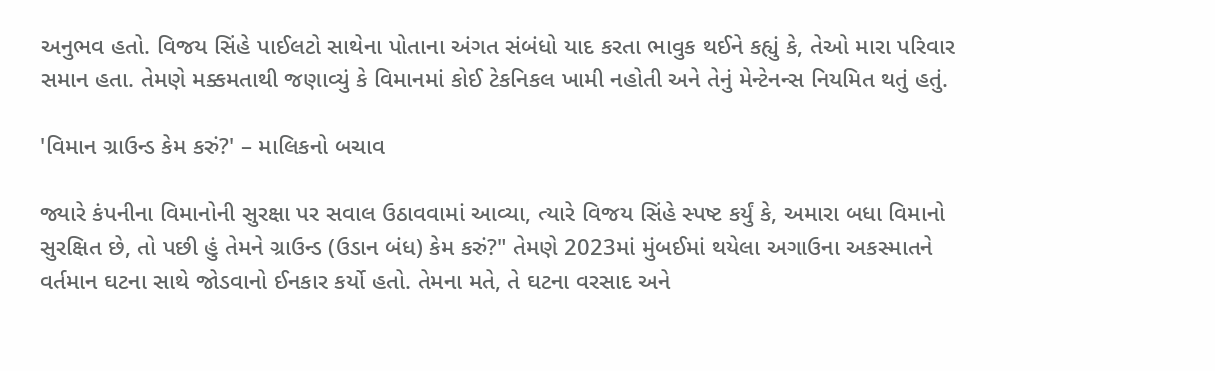અનુભવ હતો. વિજય સિંહે પાઈલટો સાથેના પોતાના અંગત સંબંધો યાદ કરતા ભાવુક થઈને કહ્યું કે, તેઓ મારા પરિવાર સમાન હતા. તેમણે મક્કમતાથી જણાવ્યું કે વિમાનમાં કોઈ ટેકનિકલ ખામી નહોતી અને તેનું મેન્ટેનન્સ નિયમિત થતું હતું.

'વિમાન ગ્રાઉન્ડ કેમ કરું?' – માલિકનો બચાવ

જ્યારે કંપનીના વિમાનોની સુરક્ષા પર સવાલ ઉઠાવવામાં આવ્યા, ત્યારે વિજય સિંહે સ્પષ્ટ કર્યું કે, અમારા બધા વિમાનો સુરક્ષિત છે, તો પછી હું તેમને ગ્રાઉન્ડ (ઉડાન બંધ) કેમ કરું?" તેમણે 2023માં મુંબઈમાં થયેલા અગાઉના અકસ્માતને વર્તમાન ઘટના સાથે જોડવાનો ઈનકાર કર્યો હતો. તેમના મતે, તે ઘટના વરસાદ અને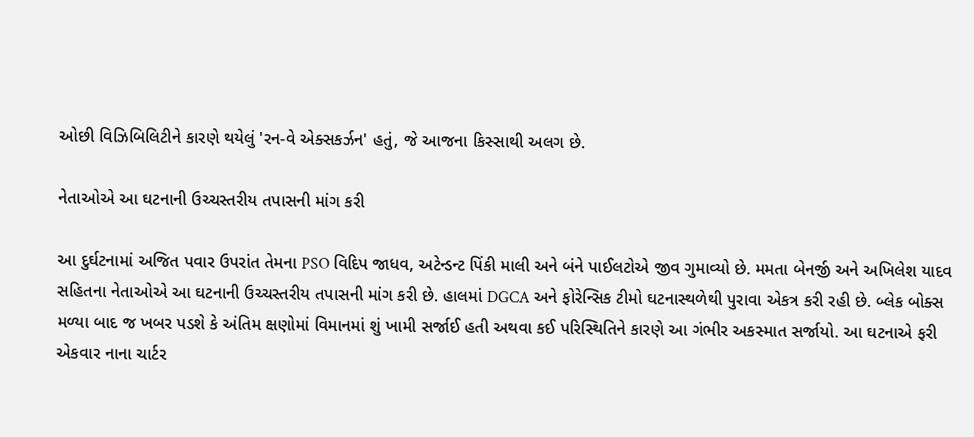ઓછી વિઝિબિલિટીને કારણે થયેલું 'રન-વે એક્સકર્ઝન' હતું, જે આજના કિસ્સાથી અલગ છે.

નેતાઓએ આ ઘટનાની ઉચ્ચસ્તરીય તપાસની માંગ કરી

આ દુર્ઘટનામાં અજિત પવાર ઉપરાંત તેમના PSO વિદિપ જાધવ, અટેન્ડન્ટ પિંકી માલી અને બંને પાઈલટોએ જીવ ગુમાવ્યો છે. મમતા બેનર્જી અને અખિલેશ યાદવ સહિતના નેતાઓએ આ ઘટનાની ઉચ્ચસ્તરીય તપાસની માંગ કરી છે. હાલમાં DGCA અને ફોરેન્સિક ટીમો ઘટનાસ્થળેથી પુરાવા એકત્ર કરી રહી છે. બ્લેક બોક્સ મળ્યા બાદ જ ખબર પડશે કે અંતિમ ક્ષણોમાં વિમાનમાં શું ખામી સર્જાઈ હતી અથવા કઈ પરિસ્થિતિને કારણે આ ગંભીર અકસ્માત સર્જાયો. આ ઘટનાએ ફરી એકવાર નાના ચાર્ટર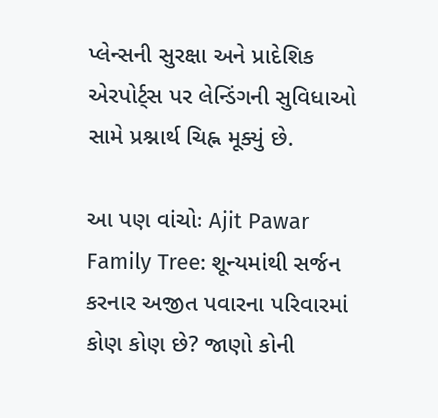પ્લેન્સની સુરક્ષા અને પ્રાદેશિક એરપોર્ટ્સ પર લેન્ડિંગની સુવિધાઓ સામે પ્રશ્નાર્થ ચિહ્ન મૂક્યું છે.

આ પણ વાંચોઃ Ajit Pawar Family Tree: શૂન્યમાંથી સર્જન કરનાર અજીત પવારના પરિવારમાં કોણ કોણ છે? જાણો કોની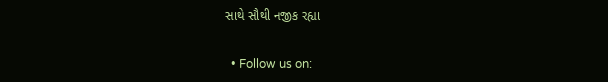સાથે સૌથી નજીક રહ્યા


  • Follow us on: